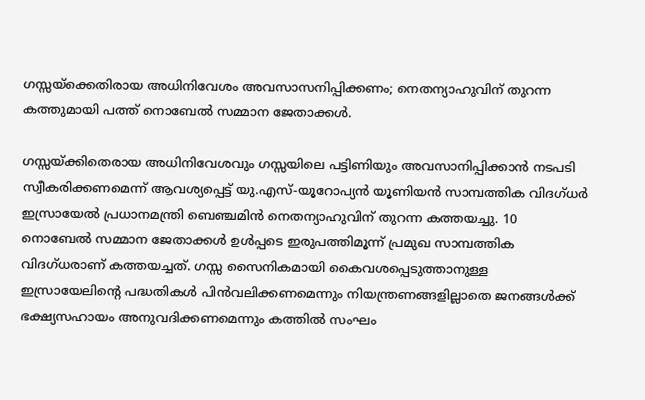ഗസ്സയ്‌ക്കെതിരായ അധിനിവേശം അവസാസനിപ്പിക്കണം; നെതന്യാഹുവിന് തുറന്ന കത്തുമായി പത്ത് നൊബേല്‍ സമ്മാന ജേതാക്കള്‍.

ഗസ്സയ്ക്കിതെരായ അധിനിവേശവും ഗസ്സയിലെ പട്ടിണിയും അവസാനിപ്പിക്കാന്‍ നടപടി സ്വീകരിക്കണമെന്ന് ആവശ്യപ്പെട്ട് യു.എസ്-യൂറോപ്യന്‍ യൂണിയന്‍ സാമ്പത്തിക വിദഗ്ധര്‍ ഇസ്രായേല്‍ പ്രധാനമന്ത്രി ബെഞ്ചമിന്‍ നെതന്യാഹുവിന് തുറന്ന കത്തയച്ചു. 10 നൊബേല്‍ സമ്മാന ജേതാക്കള്‍ ഉള്‍പ്പടെ ഇരുപത്തിമൂന്ന് പ്രമുഖ സാമ്പത്തിക വിദഗ്ധരാണ് കത്തയച്ചത്. ഗസ്സ സൈനികമായി കൈവശപ്പെടുത്താനുള്ള ഇസ്രായേലിന്റെ പദ്ധതികള്‍ പിന്‍വലിക്കണമെന്നും നിയന്ത്രണങ്ങളില്ലാതെ ജനങ്ങള്‍ക്ക് ഭക്ഷ്യസഹായം അനുവദിക്കണമെന്നും കത്തില്‍ സംഘം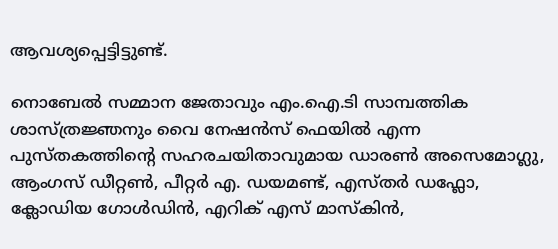ആവശ്യപ്പെട്ടിട്ടുണ്ട്.

നൊബേല്‍ സമ്മാന ജേതാവും എം.ഐ.ടി സാമ്പത്തിക ശാസ്ത്രജ്ഞനും വൈ നേഷന്‍സ് ഫെയില്‍ എന്ന പുസ്തകത്തിന്റെ സഹരചയിതാവുമായ ഡാരണ്‍ അസെമോഗ്ലു, ആംഗസ് ഡീറ്റണ്‍, പീറ്റര്‍ എ. ഡയമണ്ട്, എസ്തര്‍ ഡഫ്ലോ, ക്ലോഡിയ ഗോള്‍ഡിന്‍, എറിക് എസ് മാസ്‌കിന്‍,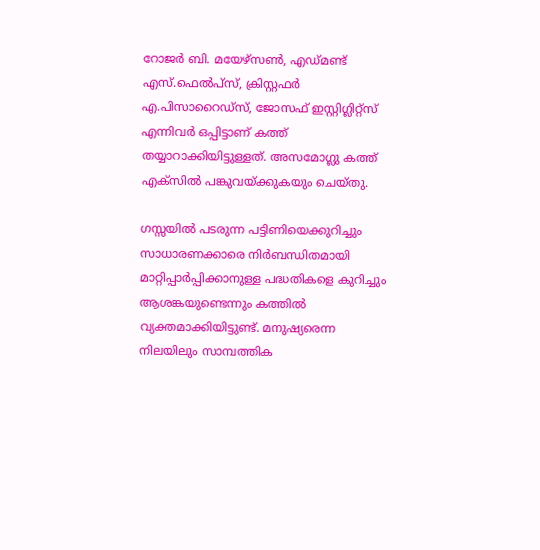റോജര്‍ ബി. മയേഴ്സണ്‍, എഡ്മണ്ട് എസ്.ഫെല്‍പ്‌സ്, ക്രിസ്റ്റഫര്‍ എ.പിസാറൈഡ്സ്, ജോസഫ് ഇസ്റ്റിഗ്ലിറ്റ്സ് എന്നിവര്‍ ഒപ്പിട്ടാണ് കത്ത് തയ്യാറാക്കിയിട്ടുള്ളത്. അസമോഗ്ലു കത്ത് എക്‌സില്‍ പങ്കുവയ്ക്കുകയും ചെയ്തു.

ഗസ്സയില്‍ പടരുന്ന പട്ടിണിയെക്കുറിച്ചും സാധാരണക്കാരെ നിര്‍ബന്ധിതമായി മാറ്റിപ്പാര്‍പ്പിക്കാനുള്ള പദ്ധതികളെ കുറിച്ചും ആശങ്കയുണ്ടെന്നും കത്തില്‍ വ്യക്തമാക്കിയിട്ടുണ്ട്. മനുഷ്യരെന്ന നിലയിലും സാമ്പത്തിക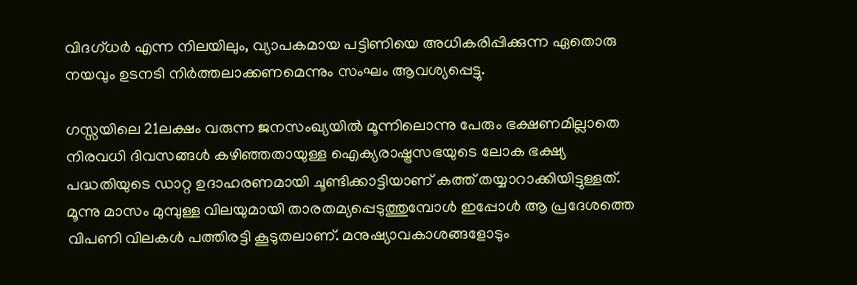വിദഗ്ധര്‍ എന്ന നിലയിലും, വ്യാപകമായ പട്ടിണിയെ അധികരിപ്പിക്കുന്ന ഏതൊരു നയവും ഉടനടി നിര്‍ത്തലാക്കണമെന്നും സംഘം ആവശ്യപ്പെട്ടു.

ഗസ്സയിലെ 21ലക്ഷം വരുന്ന ജനസംഖ്യയില്‍ മൂന്നിലൊന്നു പേരും ഭക്ഷണമില്ലാതെ നിരവധി ദിവസങ്ങള്‍ കഴിഞ്ഞതായുള്ള ഐക്യരാഷ്ട്രസഭയുടെ ലോക ഭക്ഷ്യ പദ്ധതിയുടെ ഡാറ്റ ഉദാഹരണമായി ചൂണ്ടിക്കാട്ടിയാണ് കത്ത് തയ്യാറാക്കിയിട്ടുള്ളത്. മൂന്നു മാസം മുമ്പുള്ള വിലയുമായി താരതമ്യപ്പെടുത്തുമ്പോള്‍ ഇപ്പോള്‍ ആ പ്രദേശത്തെ വിപണി വിലകള്‍ പത്തിരട്ടി കൂടുതലാണ്. മനുഷ്യാവകാശങ്ങളോടും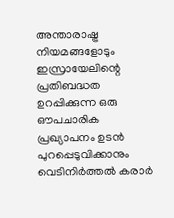അന്താരാഷ്ട്ര നിയമങ്ങളോടും ഇസ്രായേലിന്റെ പ്രതിബദ്ധത ഉറപ്പിക്കുന്ന ഒരു ഔപചാരിക പ്രഖ്യാപനം ഉടന്‍ പുറപ്പെടുവിക്കാനും വെടിനിര്‍ത്തല്‍ കരാര്‍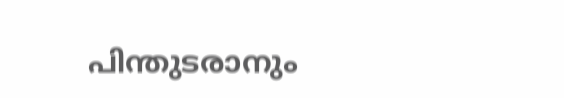പിന്തുടരാനും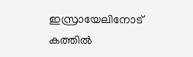ഇസ്രായേലിനോട് കത്തില്‍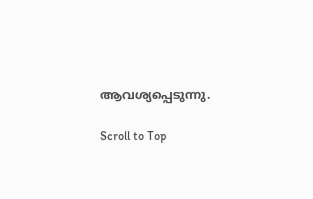ആവശ്യപ്പെടുന്നു.

Scroll to Top